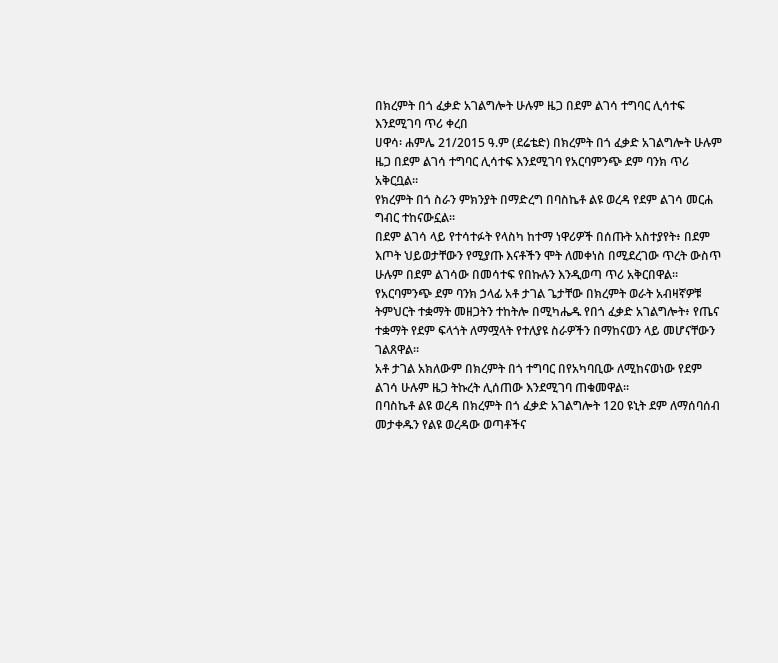በክረምት በጎ ፈቃድ አገልግሎት ሁሉም ዜጋ በደም ልገሳ ተግባር ሊሳተፍ እንደሚገባ ጥሪ ቀረበ
ሀዋሳ፡ ሐምሌ 21/2015 ዓ.ም (ደሬቴድ) በክረምት በጎ ፈቃድ አገልግሎት ሁሉም ዜጋ በደም ልገሳ ተግባር ሊሳተፍ እንደሚገባ የአርባምንጭ ደም ባንክ ጥሪ አቅርቧል።
የክረምት በጎ ስራን ምክንያት በማድረግ በባስኬቶ ልዩ ወረዳ የደም ልገሳ መርሐ ግብር ተከናውኗል።
በደም ልገሳ ላይ የተሳተፉት የላስካ ከተማ ነዋሪዎች በሰጡት አስተያየት፥ በደም እጦት ህይወታቸውን የሚያጡ እናቶችን ሞት ለመቀነስ በሚደረገው ጥረት ውስጥ ሁሉም በደም ልገሳው በመሳተፍ የበኩሉን እንዲወጣ ጥሪ አቅርበዋል።
የአርባምንጭ ደም ባንክ ኃላፊ አቶ ታገል ጌታቸው በክረምት ወራት አብዛኛዎቹ ትምህርት ተቋማት መዘጋትን ተከትሎ በሚካሔዱ የበጎ ፈቃድ አገልግሎት፥ የጤና ተቋማት የደም ፍላጎት ለማሟላት የተለያዩ ስራዎችን በማከናወን ላይ መሆናቸውን ገልጸዋል።
አቶ ታገል አክለውም በክረምት በጎ ተግባር በየአካባቢው ለሚከናወነው የደም ልገሳ ሁሉም ዜጋ ትኩረት ሊሰጠው እንደሚገባ ጠቁመዋል።
በባስኬቶ ልዩ ወረዳ በክረምት በጎ ፈቃድ አገልግሎት 120 ዩኒት ደም ለማሰባሰብ መታቀዱን የልዩ ወረዳው ወጣቶችና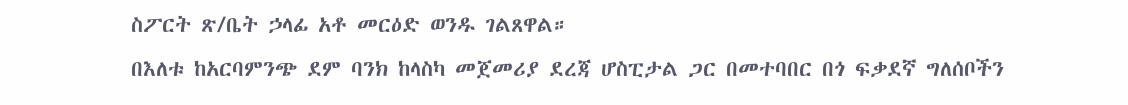ስፖርት ጽ/ቤት ኃላፊ አቶ መርዕድ ወንዱ ገልጸዋል።
በእለቱ ከአርባምንጭ ደም ባንክ ከላስካ መጀመሪያ ደረጃ ሆስፒታል ጋር በመተባበር በጎ ፍቃደኛ ግለሰቦችን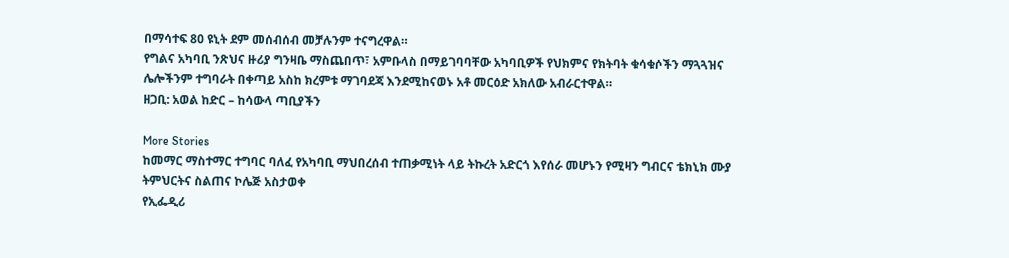በማሳተፍ 80 ዩኒት ደም መሰብሰብ መቻሉንም ተናግረዋል።
የግልና አካባቢ ንጽህና ዙሪያ ግንዛቤ ማስጨበጥ፣ አምቡላስ በማይገባባቸው አካባቢዎች የህክምና የክትባት ቁሳቁሶችን ማጓጓዝና ሌሎችንም ተግባራት በቀጣይ አስከ ክረምቱ ማገባደጃ እንደሚከናወኑ አቶ መርዕድ አክለው አብራርተዋል።
ዘጋቢ: አወል ከድር – ከሳውላ ጣቢያችን

More Stories
ከመማር ማስተማር ተግባር ባለፈ የአካባቢ ማህበረሰብ ተጠቃሚነት ላይ ትኩረት አድርጎ እየሰራ መሆኑን የሚዛን ግብርና ቴክኒክ ሙያ ትምህርትና ስልጠና ኮሌጅ አስታወቀ
የኢፌዲሪ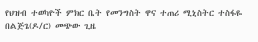የህዝብ ተወካዮች ምክር ቤት የመንግስት ዋና ተጠሪ ሚኒስትር ተስፋዬ በልጅጌ(ዶ/ር) መጭው ጊዜ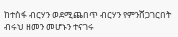ከተስፋ ብርሃን ወደሚጨበጥ ብርሃን የምንሸጋገርበት ብሩህ ዘመን መሆኑን ተናገሩ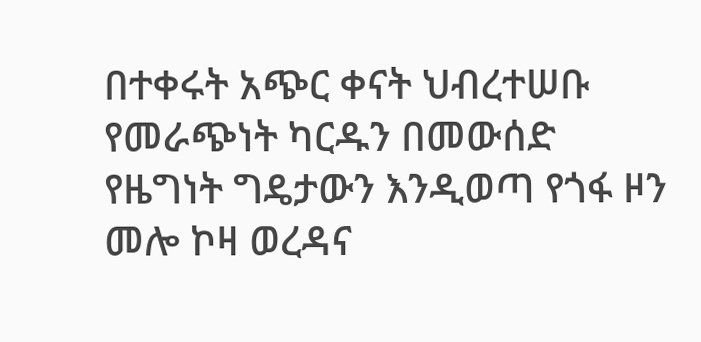በተቀሩት አጭር ቀናት ህብረተሠቡ የመራጭነት ካርዱን በመውሰድ የዜግነት ግዴታውን እንዲወጣ የጎፋ ዞን መሎ ኮዛ ወረዳና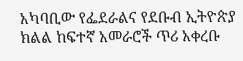አካባቢው የፌደራልና የደቡብ ኢትዮጵያ ክልል ከፍተኛ አመራሮች ጥሪ አቀረቡ